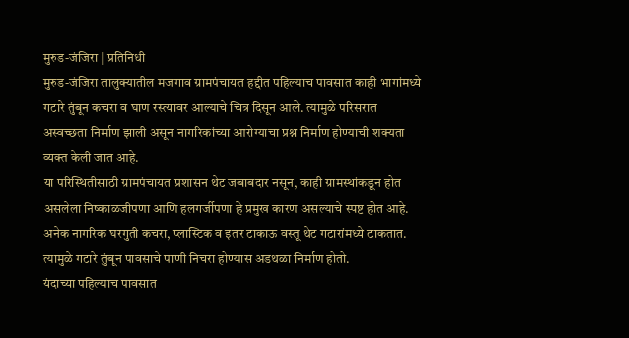मुरुड-जंजिरा | प्रतिनिधी
मुरुड-जंजिरा तालुक्यातील मजगाव ग्रामपंचायत हद्दीत पहिल्याच पावसात काही भागांमध्ये गटारे तुंबून कचरा व घाण रस्त्यावर आल्याचे चित्र दिसून आले. त्यामुळे परिसरात अस्वच्छता निर्माण झाली असून नागरिकांच्या आरोग्याचा प्रश्न निर्माण होण्याची शक्यता व्यक्त केली जात आहे.
या परिस्थितीसाठी ग्रामपंचायत प्रशासन थेट जबाबदार नसून, काही ग्रामस्थांकडून होत असलेला निष्काळजीपणा आणि हलगर्जीपणा हे प्रमुख कारण असल्याचे स्पष्ट होत आहे. अनेक नागरिक घरगुती कचरा, प्लास्टिक व इतर टाकाऊ वस्तू थेट गटारांमध्ये टाकतात. त्यामुळे गटारे तुंबून पावसाचे पाणी निचरा होण्यास अडथळा निर्माण होतो.
यंदाच्या पहिल्याच पावसात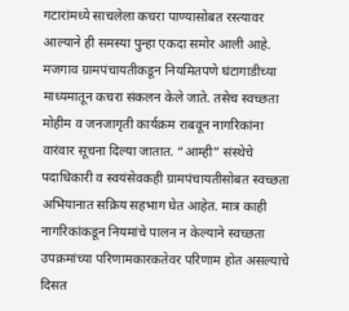गटारांमध्ये साचलेला कचरा पाण्यासोबत रस्त्यावर आल्याने ही समस्या पुन्हा एकदा समोर आली आहे.
मजगाव ग्रामपंचायतीकडून नियमितपणे घंटागाडीच्या माध्यमातून कचरा संकलन केले जाते. तसेच स्वच्छता मोहीम व जनजागृती कार्यक्रम राबवून नागरिकांना वारंवार सूचना दिल्या जातात. “आम्ही” संस्थेचे पदाधिकारी व स्वयंसेवकही ग्रामपंचायतीसोबत स्वच्छता अभियानात सक्रिय सहभाग घेत आहेत. मात्र काही नागरिकांकडून नियमांचे पालन न केल्याने स्वच्छता उपक्रमांच्या परिणामकारकतेवर परिणाम होत असल्याचे दिसत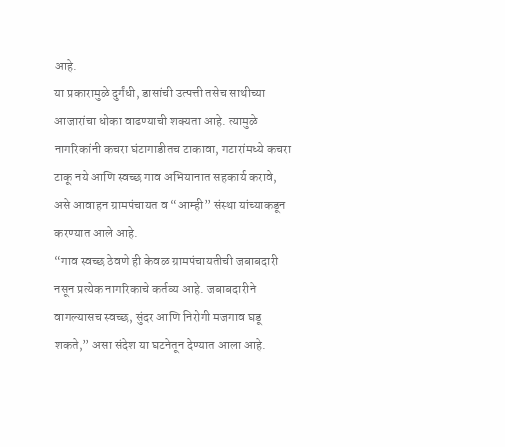आहे.
या प्रकारामुळे दुर्गंधी, डासांची उत्पत्ती तसेच साथीच्या आजारांचा धोका वाढण्याची शक्यता आहे. त्यामुळे नागरिकांनी कचरा घंटागाडीतच टाकावा, गटारांमध्ये कचरा टाकू नये आणि स्वच्छ गाव अभियानात सहकार्य करावे, असे आवाहन ग्रामपंचायत व “आम्ही” संस्था यांच्याकडून करण्यात आले आहे.
“गाव स्वच्छ ठेवणे ही केवळ ग्रामपंचायतीची जबाबदारी नसून प्रत्येक नागरिकाचे कर्तव्य आहे. जबाबदारीने वागल्यासच स्वच्छ, सुंदर आणि निरोगी मजगाव घडू शकते,” असा संदेश या घटनेतून देण्यात आला आहे.